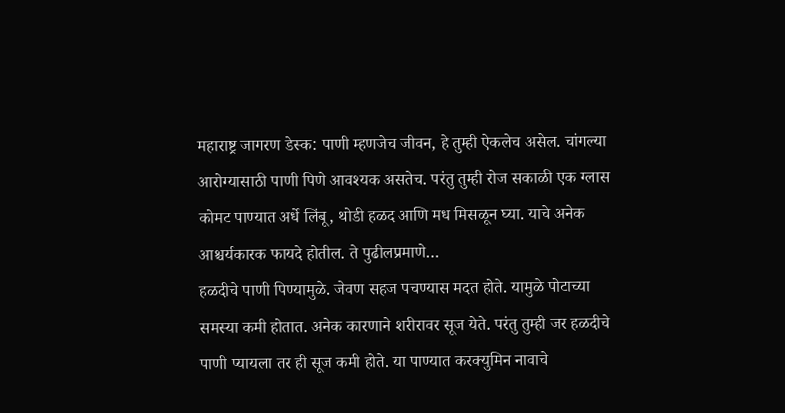महाराष्ट्र जागरण डेस्क: पाणी म्हणजेच जीवन, हे तुम्ही ऐकलेच असेल. चांगल्या आरोग्यासाठी पाणी पिणे आवश्यक असतेच. परंतु तुम्ही रोज सकाळी एक ग्लास कोमट पाण्यात अर्धे लिंबू, थोडी हळद आणि मध मिसळून घ्या. याचे अनेक आश्चर्यकारक फायदे होतील. ते पुढीलप्रमाणे…
हळदीचे पाणी पिण्यामुळे. जेवण सहज पचण्यास मदत होते. यामुळे पोटाच्या समस्या कमी होतात. अनेक कारणाने शरीरावर सूज येते. परंतु तुम्ही जर हळदीचे पाणी प्यायला तर ही सूज कमी होते. या पाण्यात करक्युमिन नावाचे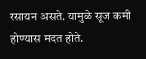रसायन असते. यामुळे सूज कमी होण्यास मदत होते.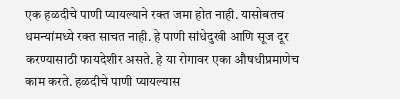एक हळदीचे पाणी प्यायल्याने रक्त जमा होत नाही. यासोबतच धमन्यांमध्ये रक्त साचत नाही. हे पाणी सांधेदुखी आणि सूज दूर करण्यासाठी फायदेशीर असते. हे या रोगावर एका औषधीप्रमाणेच काम करते. हळदीचे पाणी प्यायल्यास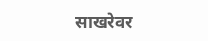साखरेवर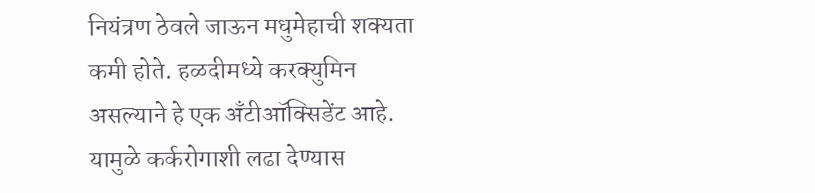नियंत्रण ठेवले जाऊन मधुमेहाची शक्यता कमी होते. हळदीमध्ये करक्युमिन असल्याने हे एक अँटीऑक्सिडेंट आहे. यामुळे कर्करोगाशी लढा देण्यास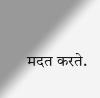मदत करते.